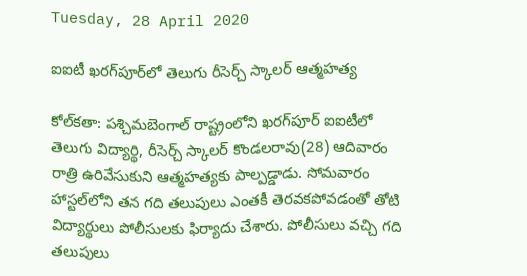Tuesday, 28 April 2020

ఐఐటీ ఖరగ్‌పూర్‌లో తెలుగు రీసెర్చ్ స్కాలర్ ఆత్మహత్య

కోల్‌కతా: పశ్చిమబెంగాల్ రాష్ట్రంలోని ఖరగ్‌పూర్ ఐఐటీలో తెలుగు విద్యార్థి, రీసెర్చ్ స్కాలర్ కొండలరావు(28) ఆదివారం రాత్రి ఉరివేసుకుని ఆత్మహత్యకు పాల్పడ్డాడు. సోమవారం హాస్టల్‌లోని తన గది తలుపులు ఎంతకీ తెరవకపోవడంతో తోటి విద్యార్థులు పోలీసులకు ఫిర్యాదు చేశారు. పోలీసులు వచ్చి గది తలుపులు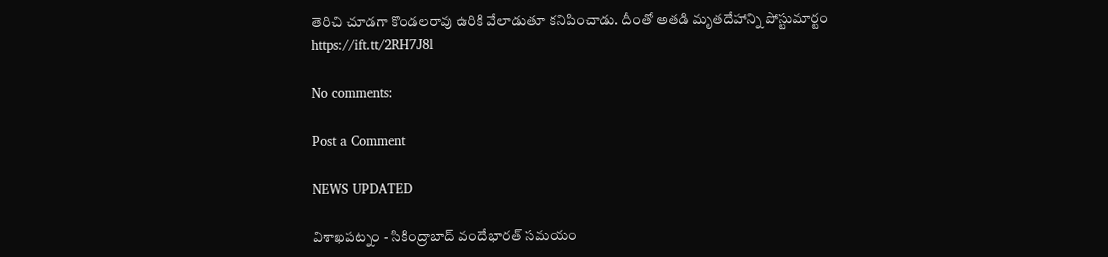తెరిచి చూడగా కొండలరావు ఉరికి వేలాడుతూ కనిపించాడు. దీంతో అతడి మృతదేహాన్ని పోస్టుమార్టం
https://ift.tt/2RH7J8l

No comments:

Post a Comment

NEWS UPDATED

విశాఖపట్నం - సికింద్రాబాద్ వందేభారత్ సమయం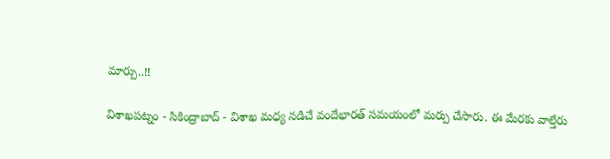మార్పు..!!

విశాఖపట్నం - సికింద్రాబాద్ - విశాఖ మధ్య నడిచే వందేభారత్ సమయంలో మర్పు చేసారు. ఈ మేరకు వాల్తేరు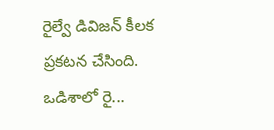రైల్వే డివిజన్ కీలక ప్రకటన చేసింది. ఒడిశాలో రై...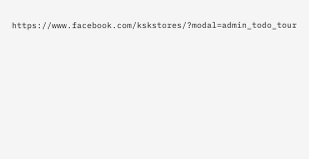https://www.facebook.com/kskstores/?modal=admin_todo_tour